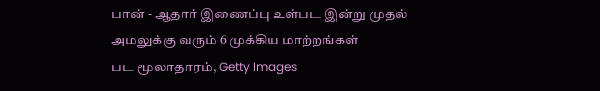பான் - ஆதார் இணைப்பு உள்பட இன்று முதல் அமலுக்கு வரும் 6 முக்கிய மாற்றங்கள்
பட மூலாதாரம், Getty Images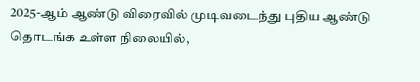2025-ஆம் ஆண்டு விரைவில் முடிவடைந்து புதிய ஆண்டு தொடங்க உள்ள நிலையில்,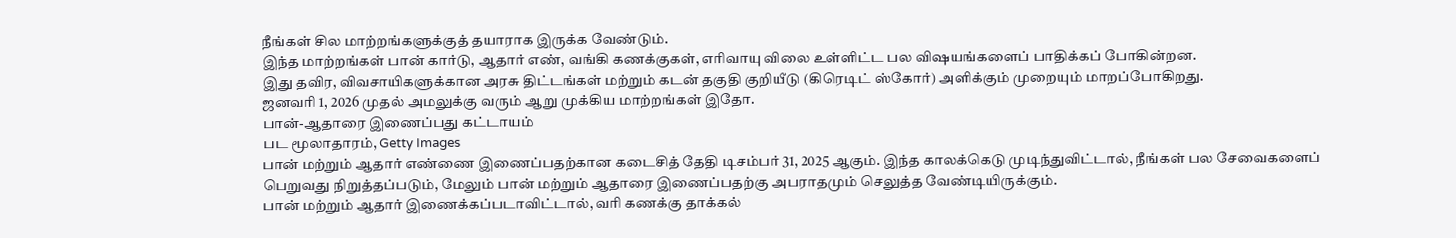நீங்கள் சில மாற்றங்களுக்குத் தயாராக இருக்க வேண்டும்.
இந்த மாற்றங்கள் பான் கார்டு, ஆதார் எண், வங்கி கணக்குகள், எரிவாயு விலை உள்ளிட்ட பல விஷயங்களைப் பாதிக்கப் போகின்றன.
இது தவிர, விவசாயிகளுக்கான அரசு திட்டங்கள் மற்றும் கடன் தகுதி குறியீடு (கிரெடிட் ஸ்கோர்) அளிக்கும் முறையும் மாறப்போகிறது.
ஜனவரி 1, 2026 முதல் அமலுக்கு வரும் ஆறு முக்கிய மாற்றங்கள் இதோ.
பான்-ஆதாரை இணைப்பது கட்டாயம்
பட மூலாதாரம், Getty Images
பான் மற்றும் ஆதார் எண்ணை இணைப்பதற்கான கடைசித் தேதி டிசம்பர் 31, 2025 ஆகும். இந்த காலக்கெடு முடிந்துவிட்டால், நீங்கள் பல சேவைகளைப் பெறுவது நிறுத்தப்படும், மேலும் பான் மற்றும் ஆதாரை இணைப்பதற்கு அபராதமும் செலுத்த வேண்டியிருக்கும்.
பான் மற்றும் ஆதார் இணைக்கப்படாவிட்டால், வரி கணக்கு தாக்கல்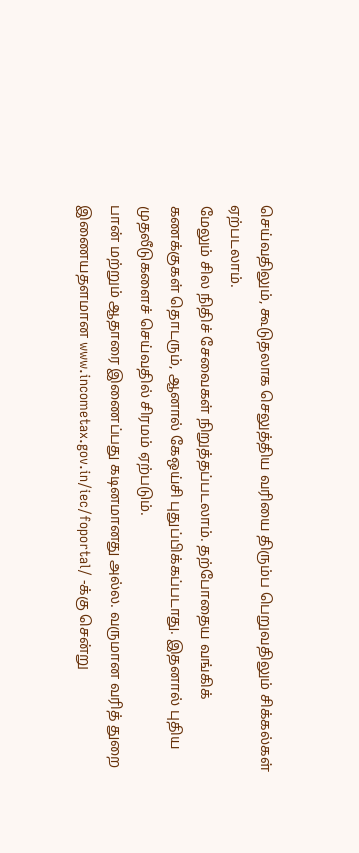செய்வதிலும், கூடுதலாக செலுத்திய வரியை திரும்ப பெறுவதிலும் சிக்கல்கள் ஏற்படலாம்.
மேலும் சில நிதிச் சேவைகள் நிறுத்தப்படலாம். தற்போதைய வங்கிக் கணக்குகள் தொடரும், ஆனால் கேஒய்சி புதுப்பிக்கப்படாது. இதனால் புதிய முதலீடுகளைச் செய்வதில் சிரமம் ஏற்படும்.
பான் மற்றும் ஆதாரை இணைப்பது கடினமானது அல்ல. வருமான வரித் துறை இணையதளமான www.incometax.gov.in/iec/foportal/ -க்கு சென்று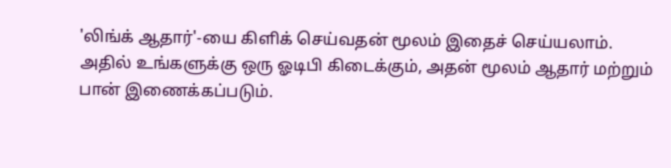'லிங்க் ஆதார்'-யை கிளிக் செய்வதன் மூலம் இதைச் செய்யலாம்.
அதில் உங்களுக்கு ஒரு ஓடிபி கிடைக்கும், அதன் மூலம் ஆதார் மற்றும் பான் இணைக்கப்படும்.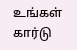உங்கள் கார்டு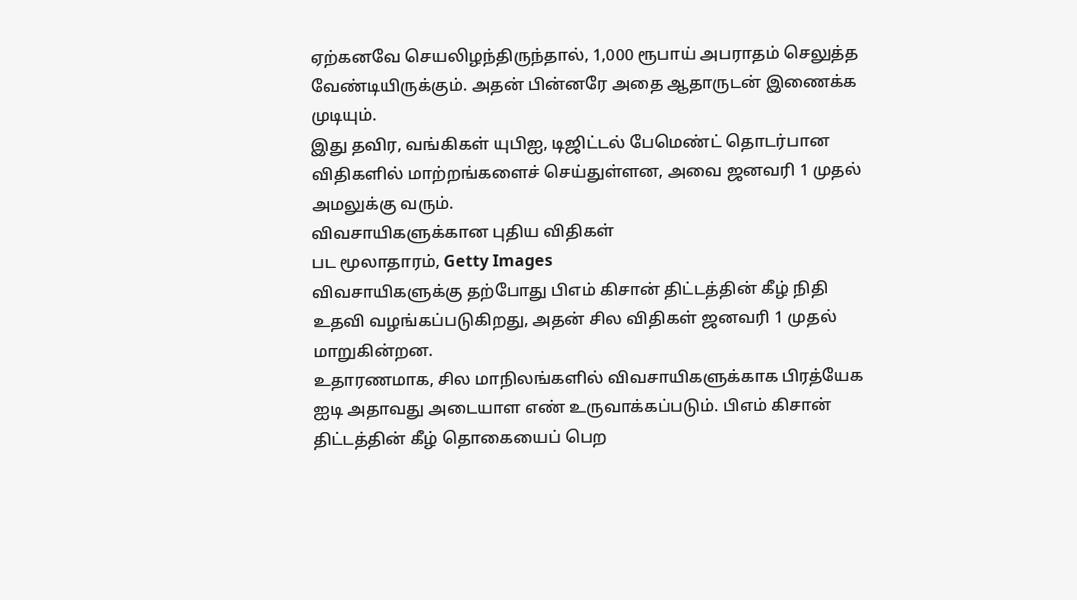ஏற்கனவே செயலிழந்திருந்தால், 1,000 ரூபாய் அபராதம் செலுத்த வேண்டியிருக்கும். அதன் பின்னரே அதை ஆதாருடன் இணைக்க முடியும்.
இது தவிர, வங்கிகள் யுபிஐ, டிஜிட்டல் பேமெண்ட் தொடர்பான விதிகளில் மாற்றங்களைச் செய்துள்ளன, அவை ஜனவரி 1 முதல் அமலுக்கு வரும்.
விவசாயிகளுக்கான புதிய விதிகள்
பட மூலாதாரம், Getty Images
விவசாயிகளுக்கு தற்போது பிஎம் கிசான் திட்டத்தின் கீழ் நிதி உதவி வழங்கப்படுகிறது, அதன் சில விதிகள் ஜனவரி 1 முதல் மாறுகின்றன.
உதாரணமாக, சில மாநிலங்களில் விவசாயிகளுக்காக பிரத்யேக ஐடி அதாவது அடையாள எண் உருவாக்கப்படும். பிஎம் கிசான் திட்டத்தின் கீழ் தொகையைப் பெற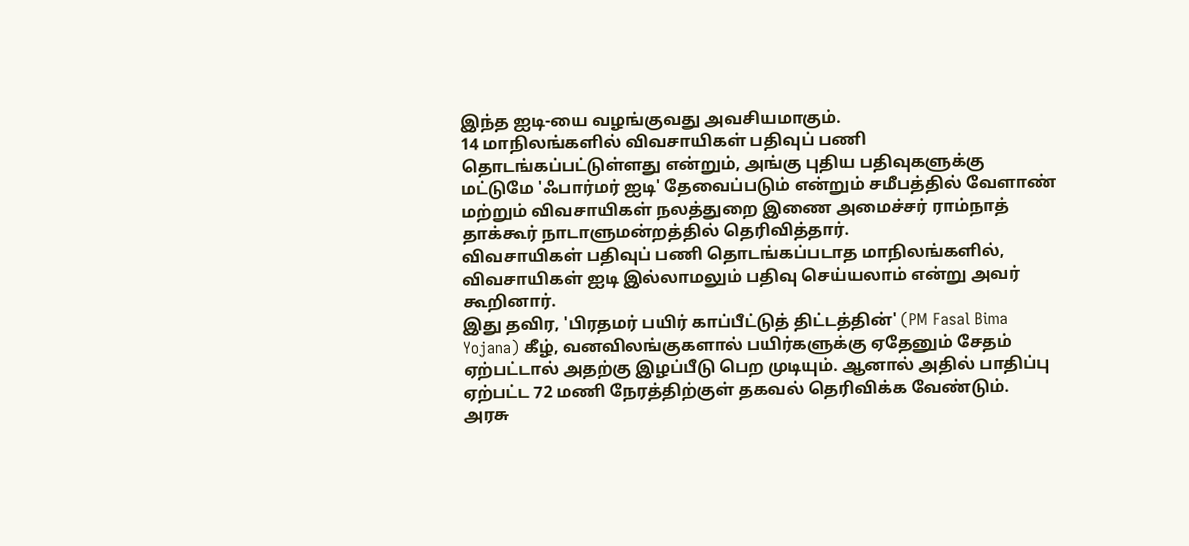இந்த ஐடி-யை வழங்குவது அவசியமாகும்.
14 மாநிலங்களில் விவசாயிகள் பதிவுப் பணி தொடங்கப்பட்டுள்ளது என்றும், அங்கு புதிய பதிவுகளுக்கு மட்டுமே 'ஃபார்மர் ஐடி' தேவைப்படும் என்றும் சமீபத்தில் வேளாண் மற்றும் விவசாயிகள் நலத்துறை இணை அமைச்சர் ராம்நாத் தாக்கூர் நாடாளுமன்றத்தில் தெரிவித்தார்.
விவசாயிகள் பதிவுப் பணி தொடங்கப்படாத மாநிலங்களில், விவசாயிகள் ஐடி இல்லாமலும் பதிவு செய்யலாம் என்று அவர் கூறினார்.
இது தவிர, 'பிரதமர் பயிர் காப்பீட்டுத் திட்டத்தின்' (PM Fasal Bima Yojana) கீழ், வனவிலங்குகளால் பயிர்களுக்கு ஏதேனும் சேதம் ஏற்பட்டால் அதற்கு இழப்பீடு பெற முடியும். ஆனால் அதில் பாதிப்பு ஏற்பட்ட 72 மணி நேரத்திற்குள் தகவல் தெரிவிக்க வேண்டும்.
அரசு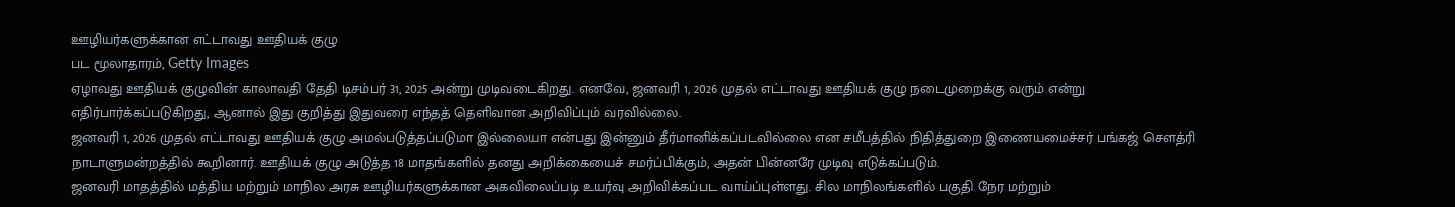ஊழியர்களுக்கான எட்டாவது ஊதியக் குழு
பட மூலாதாரம், Getty Images
ஏழாவது ஊதியக் குழுவின் காலாவதி தேதி டிசம்பர் 31, 2025 அன்று முடிவடைகிறது. எனவே, ஜனவரி 1, 2026 முதல் எட்டாவது ஊதியக் குழு நடைமுறைக்கு வரும் என்று எதிர்பார்க்கப்படுகிறது, ஆனால் இது குறித்து இதுவரை எந்தத் தெளிவான அறிவிப்பும் வரவில்லை.
ஜனவரி 1, 2026 முதல் எட்டாவது ஊதியக் குழு அமல்படுத்தப்படுமா இல்லையா என்பது இன்னும் தீர்மானிக்கப்படவில்லை என சமீபத்தில் நிதித்துறை இணையமைச்சர் பங்கஜ் சௌத்ரி நாடாளுமன்றத்தில் கூறினார். ஊதியக் குழு அடுத்த 18 மாதங்களில் தனது அறிக்கையைச் சமர்ப்பிக்கும், அதன் பின்னரே முடிவு எடுக்கப்படும்.
ஜனவரி மாதத்தில் மத்திய மற்றும் மாநில அரசு ஊழியர்களுக்கான அகவிலைப்படி உயர்வு அறிவிக்கப்பட வாய்ப்புள்ளது. சில மாநிலங்களில் பகுதி நேர மற்றும்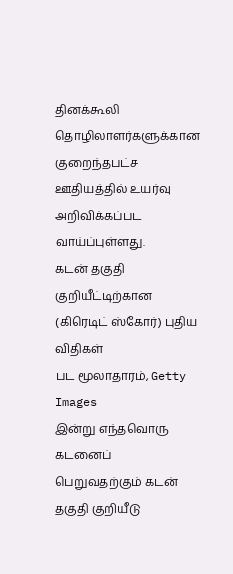தினக்கூலி தொழிலாளர்களுக்கான குறைந்தபட்ச ஊதியத்தில் உயர்வு அறிவிக்கப்பட வாய்ப்புள்ளது.
கடன் தகுதி குறியீட்டிற்கான (கிரெடிட் ஸ்கோர்) புதிய விதிகள்
பட மூலாதாரம், Getty Images
இன்று எந்தவொரு கடனைப் பெறுவதற்கும் கடன் தகுதி குறியீடு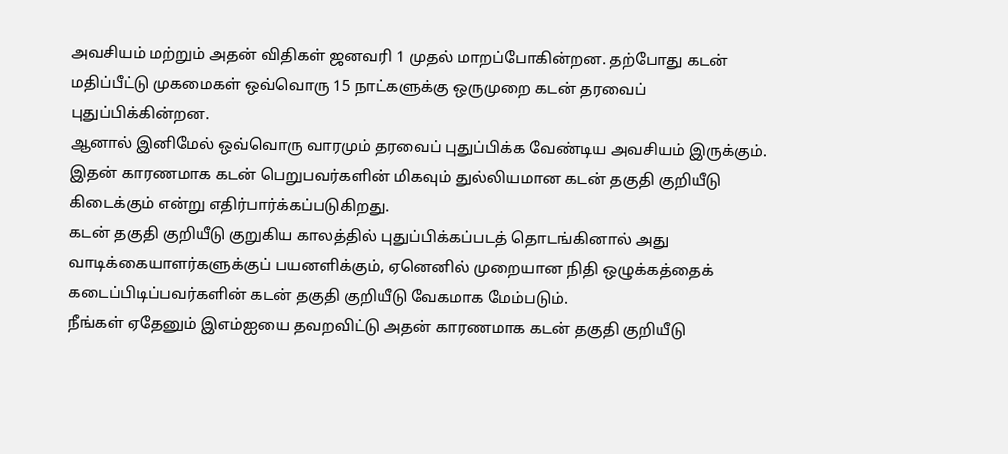அவசியம் மற்றும் அதன் விதிகள் ஜனவரி 1 முதல் மாறப்போகின்றன. தற்போது கடன் மதிப்பீட்டு முகமைகள் ஒவ்வொரு 15 நாட்களுக்கு ஒருமுறை கடன் தரவைப் புதுப்பிக்கின்றன.
ஆனால் இனிமேல் ஒவ்வொரு வாரமும் தரவைப் புதுப்பிக்க வேண்டிய அவசியம் இருக்கும். இதன் காரணமாக கடன் பெறுபவர்களின் மிகவும் துல்லியமான கடன் தகுதி குறியீடு கிடைக்கும் என்று எதிர்பார்க்கப்படுகிறது.
கடன் தகுதி குறியீடு குறுகிய காலத்தில் புதுப்பிக்கப்படத் தொடங்கினால் அது வாடிக்கையாளர்களுக்குப் பயனளிக்கும், ஏனெனில் முறையான நிதி ஒழுக்கத்தைக் கடைப்பிடிப்பவர்களின் கடன் தகுதி குறியீடு வேகமாக மேம்படும்.
நீங்கள் ஏதேனும் இஎம்ஐயை தவறவிட்டு அதன் காரணமாக கடன் தகுதி குறியீடு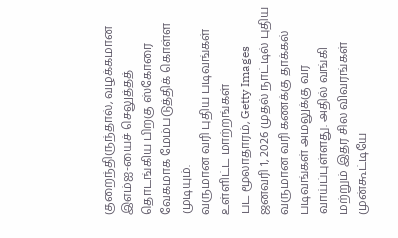குறைந்திருந்தால், வழக்கமான இஎம்ஐ-யைச் செலுத்தத் தொடங்கிய பிறகு ஸ்கோரை வேகமாக மேம்படுத்திக் கொள்ள முடியும்.
வருமான வரி புதிய படிவங்கள் உள்ளிட்ட மாற்றங்கள்
பட மூலாதாரம், Getty Images
ஜனவரி 1, 2026 முதல் நாட்டில் புதிய வருமான வரி கணக்கு தாக்கல் படிவங்கள் அமலுக்கு வர வாய்ப்புள்ளது. அதில் வங்கி மற்றும் இதர சில விவரங்கள் முன்கூட்டியே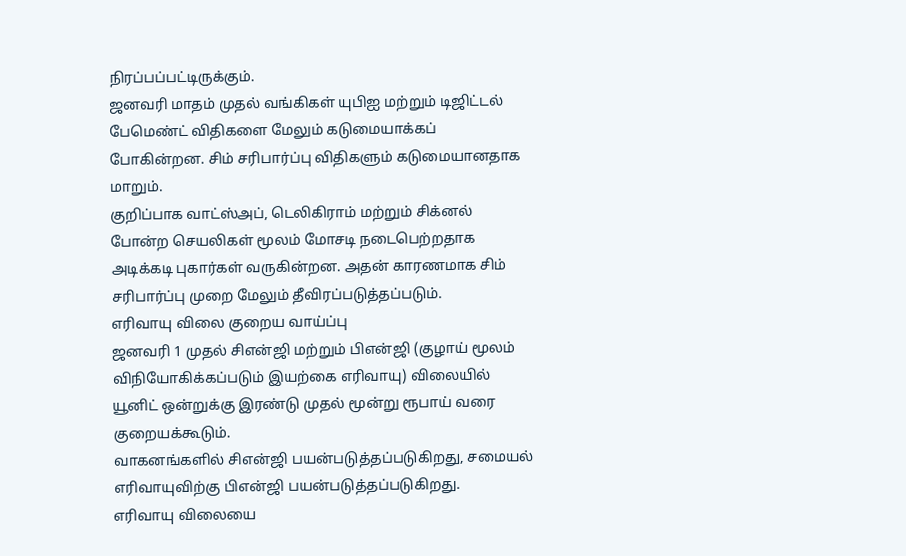நிரப்பப்பட்டிருக்கும்.
ஜனவரி மாதம் முதல் வங்கிகள் யுபிஐ மற்றும் டிஜிட்டல் பேமெண்ட் விதிகளை மேலும் கடுமையாக்கப் போகின்றன. சிம் சரிபார்ப்பு விதிகளும் கடுமையானதாக மாறும்.
குறிப்பாக வாட்ஸ்அப், டெலிகிராம் மற்றும் சிக்னல் போன்ற செயலிகள் மூலம் மோசடி நடைபெற்றதாக அடிக்கடி புகார்கள் வருகின்றன. அதன் காரணமாக சிம் சரிபார்ப்பு முறை மேலும் தீவிரப்படுத்தப்படும்.
எரிவாயு விலை குறைய வாய்ப்பு
ஜனவரி 1 முதல் சிஎன்ஜி மற்றும் பிஎன்ஜி (குழாய் மூலம் விநியோகிக்கப்படும் இயற்கை எரிவாயு) விலையில் யூனிட் ஒன்றுக்கு இரண்டு முதல் மூன்று ரூபாய் வரை குறையக்கூடும்.
வாகனங்களில் சிஎன்ஜி பயன்படுத்தப்படுகிறது, சமையல் எரிவாயுவிற்கு பிஎன்ஜி பயன்படுத்தப்படுகிறது.
எரிவாயு விலையை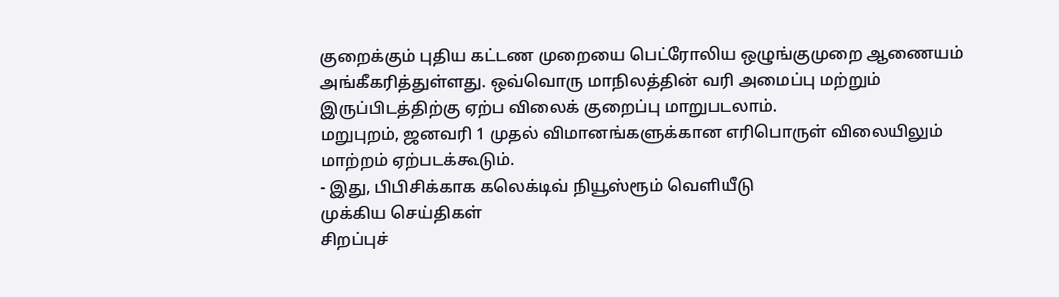குறைக்கும் புதிய கட்டண முறையை பெட்ரோலிய ஒழுங்குமுறை ஆணையம் அங்கீகரித்துள்ளது. ஒவ்வொரு மாநிலத்தின் வரி அமைப்பு மற்றும் இருப்பிடத்திற்கு ஏற்ப விலைக் குறைப்பு மாறுபடலாம்.
மறுபுறம், ஜனவரி 1 முதல் விமானங்களுக்கான எரிபொருள் விலையிலும் மாற்றம் ஏற்படக்கூடும்.
- இது, பிபிசிக்காக கலெக்டிவ் நியூஸ்ரூம் வெளியீடு
முக்கிய செய்திகள்
சிறப்புச்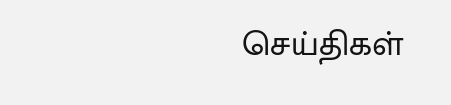செய்திகள்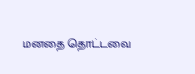மனதை தொட்டவை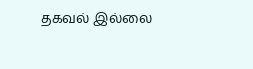தகவல் இல்லை